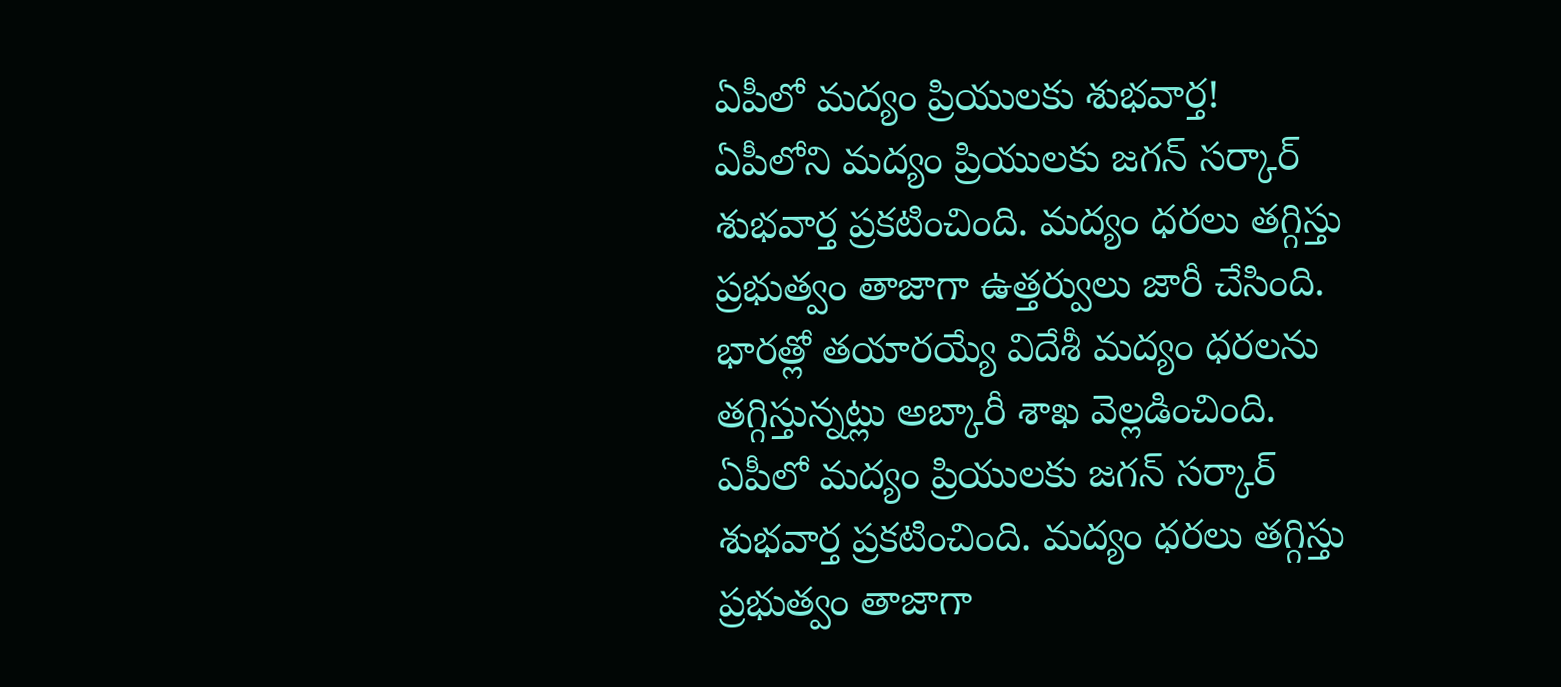ఏపీలో మద్యం ప్రియులకు శుభవార్త!
ఏపీలోని మద్యం ప్రియులకు జగన్ సర్కార్ శుభవార్త ప్రకటించింది. మద్యం ధరలు తగ్గిస్తు ప్రభుత్వం తాజాగా ఉత్తర్వులు జారీ చేసింది. భారత్లో తయారయ్యే విదేశీ మద్యం ధరలను తగ్గిస్తున్నట్లు అబ్కారీ శాఖ వెల్లడించింది.
ఏపీలో మద్యం ప్రియులకు జగన్ సర్కార్ శుభవార్త ప్రకటించింది. మద్యం ధరలు తగ్గిస్తు ప్రభుత్వం తాజాగా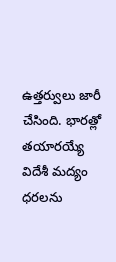ఉత్తర్వులు జారీ చేసింది. భారత్లో తయారయ్యే విదేశీ మద్యం ధరలను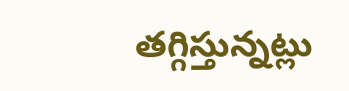తగ్గిస్తున్నట్లు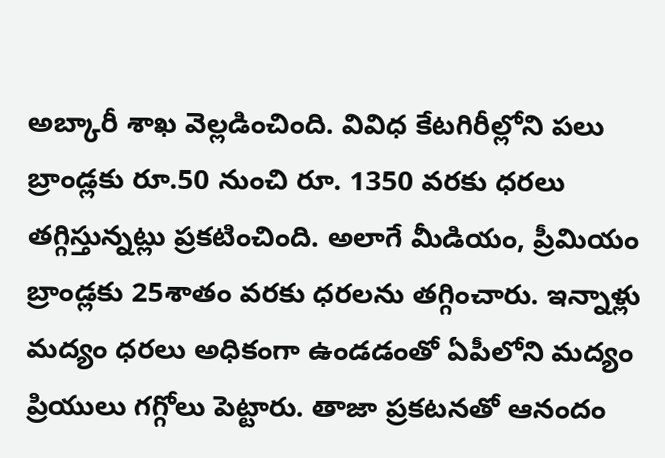అబ్కారీ శాఖ వెల్లడించింది. వివిధ కేటగిరీల్లోని పలు బ్రాండ్లకు రూ.50 నుంచి రూ. 1350 వరకు ధరలు తగ్గిస్తున్నట్లు ప్రకటించింది. అలాగే మీడియం, ప్రీమియం బ్రాండ్లకు 25శాతం వరకు ధరలను తగ్గించారు. ఇన్నాళ్లు మద్యం ధరలు అధికంగా ఉండడంతో ఏపీలోని మద్యం ప్రియులు గగ్గోలు పెట్టారు. తాజా ప్రకటనతో ఆనందం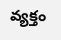వ్యక్తం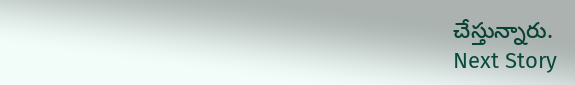చేస్తున్నారు.
Next Story